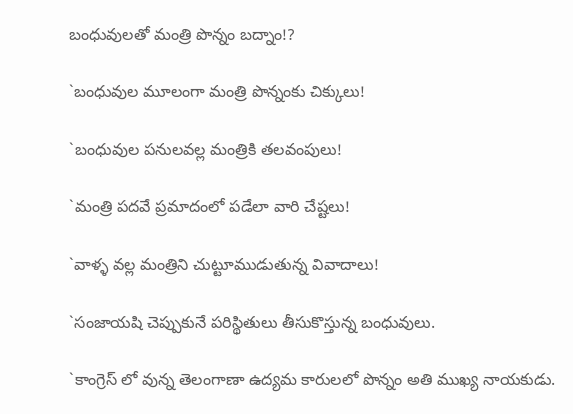బంధువులతో మంత్రి పొన్నం బద్నాం!?

`బంధువుల మూలంగా మంత్రి పొన్నంకు చిక్కులు!

`బంధువుల పనులవల్ల మంత్రికి తలవంపులు!

`మంత్రి పదవే ప్రమాదంలో పడేలా వారి చేష్టలు!

`వాళ్ళ వల్ల మంత్రిని చుట్టూముడుతున్న వివాదాలు!

`సంజాయషి చెప్పుకునే పరిస్థితులు తీసుకొస్తున్న బంధువులు.

`కాంగ్రెస్ లో వున్న తెలంగాణా ఉద్యమ కారులలో పొన్నం అతి ముఖ్య నాయకుడు.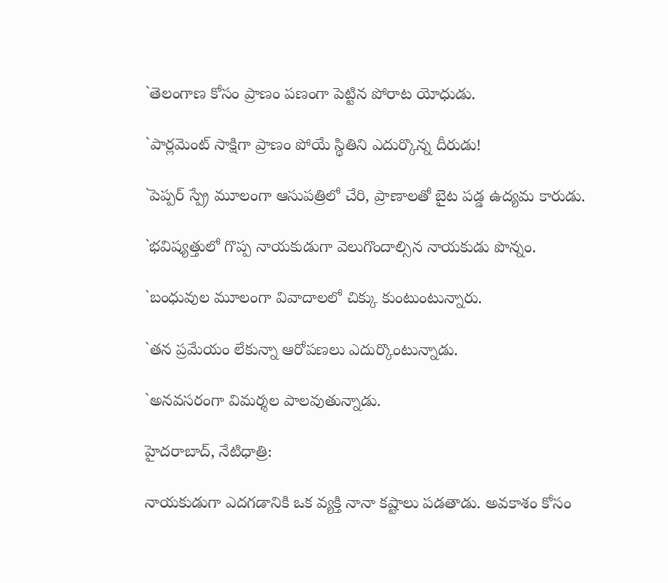`తెలంగాణ కోసం ప్రాణం పణంగా పెట్టిన పోరాట యోధుడు.

`పార్లమెంట్ సాక్షిగా ప్రాణం పోయే స్థితిని ఎదుర్కొన్న దీరుడు!

`పెప్పర్ స్ప్రే మూలంగా ఆసుపత్రిలో చేరి, ప్రాణాలతో బైట పడ్డ ఉద్యమ కారుడు.

`భవిష్యత్తులో గొప్ప నాయకుడుగా వెలుగొందాల్సిన నాయకుడు పొన్నం.

`బంధువుల మూలంగా వివాదాలలో చిక్కు కుంటుంటున్నారు.

`తన ప్రమేయం లేకున్నా ఆరోపణలు ఎదుర్కొంటున్నాడు.

`అనవసరంగా విమర్శల పాలవుతున్నాడు.

హైదరాబాద్, నేటిధాత్రి:

నాయకుడుగా ఎదగడానికి ఒక వ్యక్తి నానా కష్టాలు పడతాడు. అవకాశం కోసం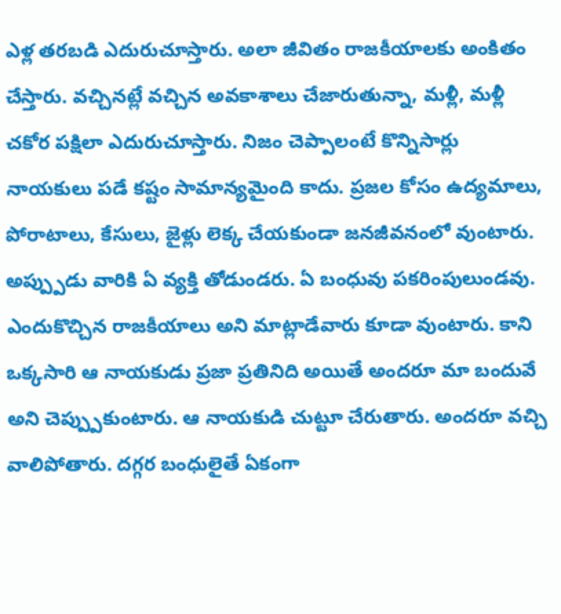ఎళ్ల తరబడి ఎదురుచూస్తారు. అలా జీవితం రాజకీయాలకు అంకితం చేస్తారు. వచ్చినట్లే వచ్చిన అవకాశాలు చేజారుతున్నా, మళ్లీ, మళ్లీ చకోర పక్షిలా ఎదురుచూస్తారు. నిజం చెప్పాలంటే కొన్నిసార్లు నాయకులు పడే కష్టం సామాన్యమైంది కాదు. ప్రజల కోసం ఉద్యమాలు, పోరాటాలు, కేసులు, జైళ్లు లెక్క చేయకుండా జనజీవనంలో వుంటారు. అప్ప్పుడు వారికి ఏ వ్యక్తి తోడుండరు. ఏ బంధువు పకరింపులుండవు. ఎందుకొచ్చిన రాజకీయాలు అని మాట్లాడేవారు కూడా వుంటారు. కాని ఒక్కసారి ఆ నాయకుడు ప్రజా ప్రతినిది అయితే అందరూ మా బందువే అని చెప్ప్పుకుంటారు. ఆ నాయకుడి చుట్టూ చేరుతారు. అందరూ వచ్చి వాలిపోతారు. దగ్గర బంధులైతే ఏకంగా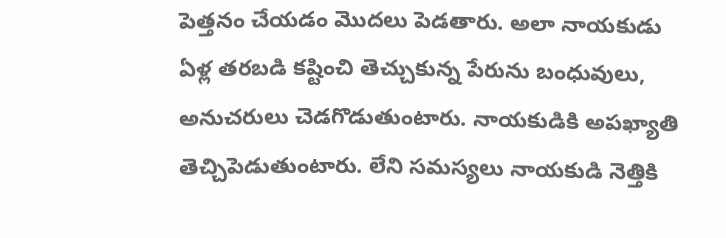పెత్తనం చేయడం మొదలు పెడతారు. అలా నాయకుడు ఏళ్ల తరబడి కష్టించి తెచ్చుకున్న పేరును బంధువులు, అనుచరులు చెడగొడుతుంటారు. నాయకుడికి అపఖ్యాతి తెచ్చిపెడుతుంటారు. లేని సమస్యలు నాయకుడి నెత్తికి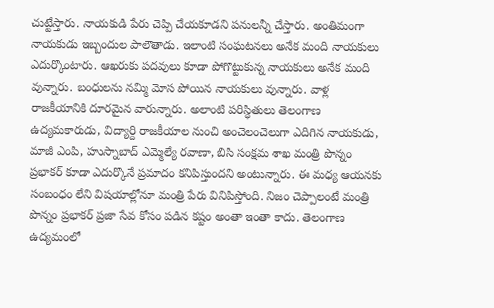చుట్టేస్తారు. నాయకుడి పేరు చెప్పి చేయకూడని పనులన్నీ చేస్తారు. అంతిమంగా నాయకుడు ఇబ్బందుల పాలౌతాడు. ఇలాంటి సంఘటనలు అనేక మంది నాయకులు ఎదుర్కొంటారు. ఆఖరుకు పదవులు కూడా పోగొట్టుకున్న నాయకులు అనేక మంది వున్నారు. బంధులను నమ్మి మోస పోయిన నాయకులు వున్నారు. వాళ్ల రాజకీయానికి దూరమైన వారున్నారు. అలాంటి పరిస్ధితులు తెలంగాణ ఉద్యమకారుడు, విద్యార్ది రాజకీయాల నుంచి అంచెలంచెలుగా ఎదిగిన నాయకుడు, మాజీ ఎంపి, హుస్నాబాద్ ఎమ్మెల్యే రవాణా, బిసి సంక్షమ శాఖ మంత్రి పొన్నం ప్రభాకర్ కూడా ఎదుర్కొనే ప్రమాదం కనిపిస్తుందని అంటున్నారు. ఈ మధ్య ఆయనకు సంబంధం లేని విషయాల్లోనూ మంత్రి పేరు వినిపిస్తోంది. నిజం చెప్పాలంటే మంత్రి పొన్నం ప్రభాకర్ ప్రజా సేవ కోసం పడిన కష్టం అంతా ఇంతా కాదు. తెలంగాణ ఉద్యమంలో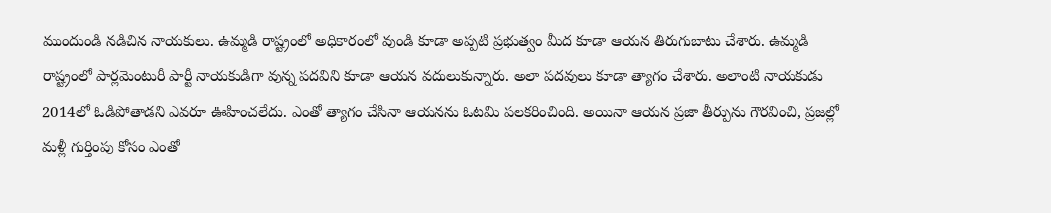ముందుండి నడిచిన నాయకులు. ఉమ్మడి రాష్ట్రంలో అధికారంలో వుండి కూడా అప్పటి ప్రభుత్వం మీద కూడా ఆయన తిరుగుబాటు చేశారు. ఉమ్మడి రాష్ట్రంలో పార్లమెంటురీ పార్టీ నాయకుడిగా వున్న పదవిని కూడా ఆయన వదులుకున్నారు. అలా పదవులు కూడా త్యాగం చేశారు. అలాంటి నాయకుడు 2014లో ఓడిపోతాడని ఎవరూ ఊహించలేదు. ఎంతో త్యాగం చేసినా ఆయనను ఓటమి పలకరించింది. అయినా ఆయన ప్రజా తీర్పును గౌరవించి, ప్రజల్లో మళ్లీ గుర్తింపు కోసం ఎంతో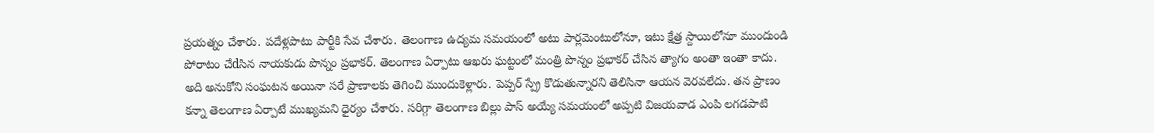ప్రయత్నం చేశారు. పదేళ్లపాటు పార్టీకి సేవ చేశారు. తెలంగాణ ఉద్యమ సమయంలో అటు పార్లమెంటులోనూ, ఇటు క్షేత్ర స్దాయిలోనూ ముందుండి పోరాటం చేdసిన నాయకుడు పొన్నం ప్రభాకర్. తెలంగాణ ఏర్పాటు ఆఖరు ఘట్టంలో మంత్రి పొన్నం ప్రభాకర్ చేసిన త్యాగం అంతా ఇంతా కాదు. అది అనుకోని సంఘటన అయినా సరే ప్రాణాలకు తెగించి ముందుకెళ్లారు. పెప్పర్ స్ప్రే కొడుతున్నారని తెలిసినా ఆయన వెరవలేదు. తన ప్రాణం కన్నా తెలంగాణ ఏర్పాటే ముఖ్యమని ధైర్యం చేశారు. సరిగ్గా తెలంగాణ బిల్లు పాస్ అయ్యే సమయంలో అప్పటి విజయవాడ ఎంపి లగడపాటి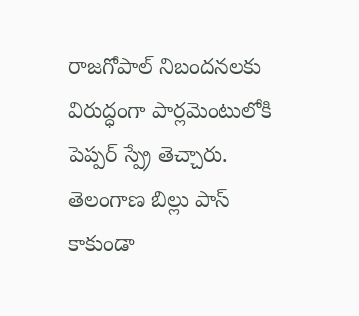రాజగోపాల్ నిబందనలకు విరుద్ధంగా పార్లమెంటులోకి పెప్పర్ స్ప్రే తెచ్చారు. తెలంగాణ బిల్లు పాస్ కాకుండా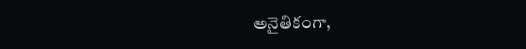అనైతికంగా,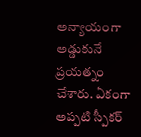అన్యాయంగా అడ్డుకునే ప్రయత్నం చేశారు. ఏకంగా అప్పటి స్పీకర్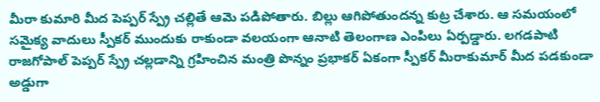మీరా కుమారి మీద పెప్పర్ స్ప్రే చల్లితే ఆమె పడిపోతారు. బిల్లు ఆగిపోతుందన్న కుట్ర చేశారు. ఆ సమయంలో సమైక్య వాదులు స్పీకర్ ముందుకు రాకుండా వలయంగా ఆనాటి తెలంగాణ ఎంపిలు ఏర్పడ్డారు. లగడపాటి రాజగోపాల్ పెప్పర్ స్ప్రే చల్లడాన్ని గ్రహించిన మంత్రి పొన్నం ప్రభాకర్ ఏకంగా స్పీకర్ మీరాకుమార్ మీద పడకుండా అడ్డుగా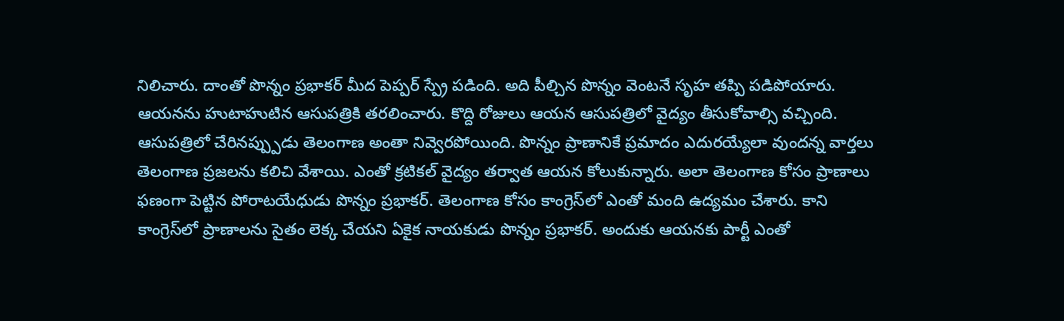నిలిచారు. దాంతో పొన్నం ప్రభాకర్ మీద పెప్పర్ స్ప్రే పడింది. అది పీల్చిన పొన్నం వెంటనే సృహ తప్పి పడిపోయారు. ఆయనను హుటాహుటిన ఆసుపత్రికి తరలించారు. కొద్ది రోజులు ఆయన ఆసుపత్రిలో వైద్యం తీసుకోవాల్సి వచ్చింది. ఆసుపత్రిలో చేరినప్ప్పుడు తెలంగాణ అంతా నివ్వెరపోయింది. పొన్నం ప్రాణానికే ప్రమాదం ఎదురయ్యేలా వుందన్న వార్తలు తెలంగాణ ప్రజలను కలిచి వేశాయి. ఎంతో క్రటికల్ వైద్యం తర్వాత ఆయన కోలుకున్నారు. అలా తెలంగాణ కోసం ప్రాణాలు ఫణంగా పెట్టిన పోరాటయేధుడు పొన్నం ప్రభాకర్. తెలంగాణ కోసం కాంగ్రెస్‌లో ఎంతో మంది ఉద్యమం చేశారు. కాని కాంగ్రెస్‌లో ప్రాణాలను సైతం లెక్క చేయని ఏకైక నాయకుడు పొన్నం ప్రభాకర్. అందుకు ఆయనకు పార్టీ ఎంతో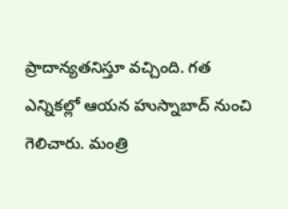ప్రాదాన్యతనిస్తూ వచ్చింది. గత ఎన్నికల్లో ఆయన హుస్నాబాద్ నుంచి గెలిచారు. మంత్రి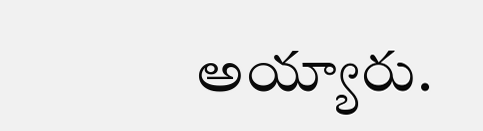అయ్యారు.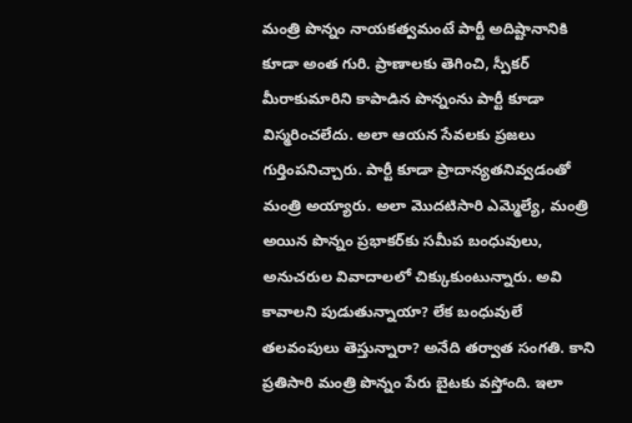మంత్రి పొన్నం నాయకత్వమంటే పార్టీ అదిష్టానానికి కూడా అంత గురి. ప్రాణాలకు తెగించి, స్పీకర్ మీరాకుమారిని కాపాడిన పొన్నంను పార్టీ కూడా విస్మరించలేదు. అలా ఆయన సేవలకు ప్రజలు గుర్తింపనిచ్చారు. పార్టీ కూడా ప్రాదాన్యతనివ్వడంతో మంత్రి అయ్యారు. అలా మొదటిసారి ఎమ్మెల్యే, మంత్రి అయిన పొన్నం ప్రభాకర్‌కు సమీప బంధువులు, అనుచరుల వివాదాలలో చిక్కుకుంటున్నారు. అవి కావాలని పుడుతున్నాయా? లేక బంధువులే తలవంపులు తెస్తున్నారా? అనేది తర్వాత సంగతి. కాని ప్రతిసారి మంత్రి పొన్నం పేరు బైటకు వస్తోంది. ఇలా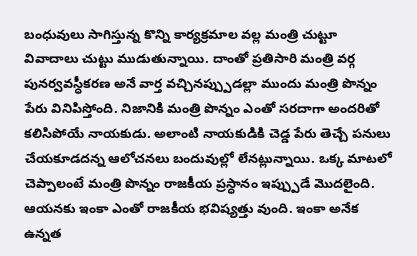బంధువులు సాగిస్తున్న కొన్ని కార్యక్రమాల వల్ల మంత్రి చుట్టూ వివాదాలు చుట్టు ముడుతున్నాయి. దాంతో ప్రతిసారి మంత్రి వర్గ పునర్వవస్ధీకరణ అనే వార్త వచ్చినప్ప్పుడల్లా ముందు మంత్రి పొన్నం పేరు వినిపిస్తోంది. నిజానికి మంత్రి పొన్నం ఎంతో సరదాగా అందరితో కలిసిపోయే నాయకుడు. అలాంటి నాయకుడికి చెడ్డ పేరు తెచ్చే పనులు చేయకూడదన్న ఆలోచనలు బందువుల్లో లేనట్లున్నాయి. ఒక్క మాటలో చెప్పాలంటే మంత్రి పొన్నం రాజకీయ ప్రస్ధానం ఇప్ప్పుడే మొదలైంది. ఆయనకు ఇంకా ఎంతో రాజకీయ భవిష్యత్తు వుంది. ఇంకా అనేక ఉన్నత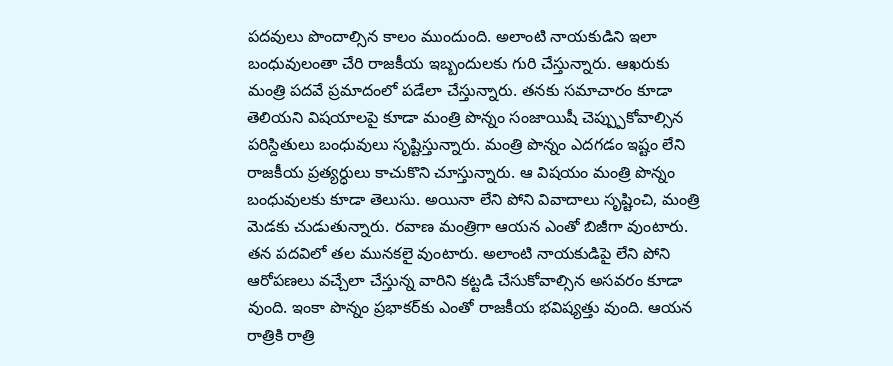పదవులు పొందాల్సిన కాలం ముందుంది. అలాంటి నాయకుడిని ఇలా బంధువులంతా చేరి రాజకీయ ఇబ్బందులకు గురి చేస్తున్నారు. ఆఖరుకు మంత్రి పదవే ప్రమాదంలో పడేలా చేస్తున్నారు. తనకు సమాచారం కూడా తెలియని విషయాలపై కూడా మంత్రి పొన్నం సంజాయిషీ చెప్ప్పుకోవాల్సిన పరిస్దితులు బంధువులు సృష్టిస్తున్నారు. మంత్రి పొన్నం ఎదగడం ఇష్టం లేని రాజకీయ ప్రత్యర్ధులు కాచుకొని చూస్తున్నారు. ఆ విషయం మంత్రి పొన్నం బంధువులకు కూడా తెలుసు. అయినా లేని పోని వివాదాలు సృష్టించి, మంత్రి మెడకు చుడుతున్నారు. రవాణ మంత్రిగా ఆయన ఎంతో బిజీగా వుంటారు. తన పదవిలో తల మునకలై వుంటారు. అలాంటి నాయకుడిపై లేని పోని ఆరోపణలు వచ్చేలా చేస్తున్న వారిని కట్టడి చేసుకోవాల్సిన అసవరం కూడా వుంది. ఇంకా పొన్నం ప్రభాకర్‌కు ఎంతో రాజకీయ భవిష్యత్తు వుంది. ఆయన రాత్రికి రాత్రి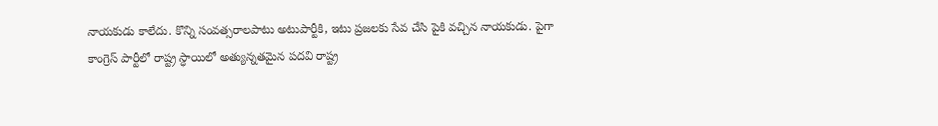నాయకుడు కాలేదు. కొన్ని సంవత్సరాలపాటు అటుపార్టీకి, ఇటు ప్రజలకు సేవ చేసి పైకి వచ్చిన నాయకుడు. పైగా కాంగ్రెస్ పార్టీలో రాష్ట్ర స్ధాయిలో అత్యున్నతమైన పదవి రాష్ట్ర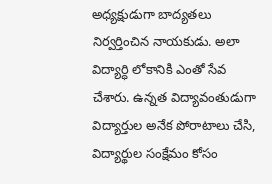అధ్యక్షుడుగా బాద్యతలు నిర్వర్తించిన నాయకుడు. అలా విద్యార్ధి లోకానికి ఎంతో సేవ చేశారు. ఉన్నత విద్యావంతుడుగా విద్యార్తుల అనేక పోరాటాలు చేసి, విద్యార్థుల సంక్షేమం కోసం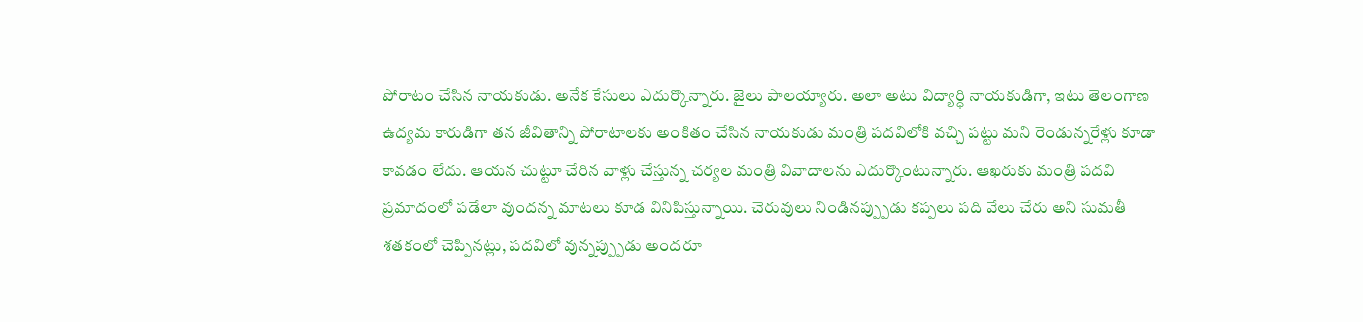పోరాటం చేసిన నాయకుడు. అనేక కేసులు ఎదుర్కొన్నారు. జైలు పాలయ్యారు. అలా అటు విద్యార్ధి నాయకుడిగా, ఇటు తెలంగాణ ఉద్యమ కారుడిగా తన జీవితాన్ని పోరాటాలకు అంకితం చేసిన నాయకుడు మంత్రి పదవిలోకి వచ్చి పట్టు మని రెండున్నరేళ్లు కూడా కావడం లేదు. ఆయన చుట్టూ చేరిన వాళ్లు చేస్తున్న చర్యల మంత్రి వివాదాలను ఎదుర్కొంటున్నారు. ఆఖరుకు మంత్రి పదవి ప్రమాదంలో పడేలా వుందన్న మాటలు కూడ వినిపిస్తున్నాయి. చెరువులు నిండినప్ప్పుడు కప్పలు పది వేలు చేరు అని సుమతీ శతకంలో చెప్పినట్లు, పదవిలో వున్నప్ప్పుడు అందరూ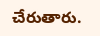చేరుతారు.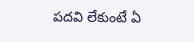పదవి లేకుంటే ఏ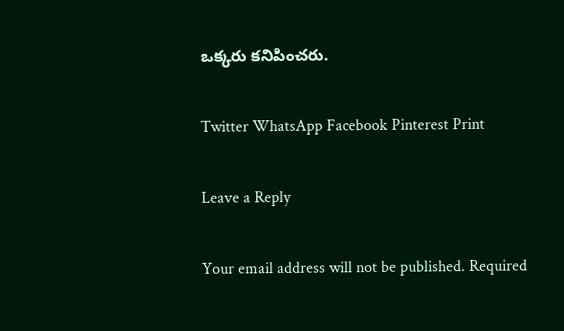ఒక్కరు కనిపించరు.

Twitter WhatsApp Facebook Pinterest Print

Leave a Reply

Your email address will not be published. Required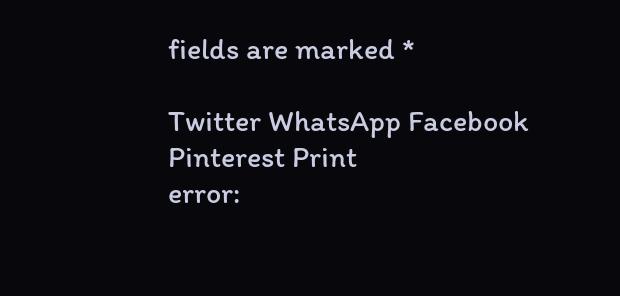fields are marked *

Twitter WhatsApp Facebook Pinterest Print
error: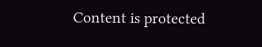Content is protected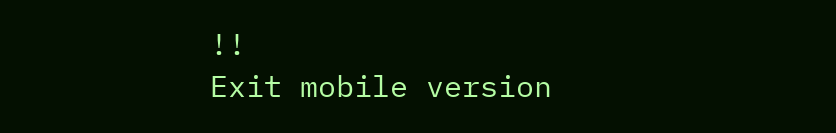!!
Exit mobile version